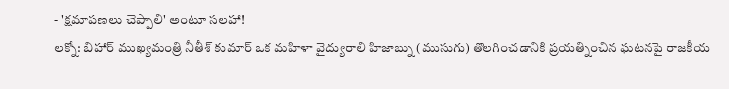- 'క్షమాపణలు చెప్పాలి' అంటూ సలహా!
లక్నో: బిహార్ ముఖ్యమంత్రి నీతీశ్ కుమార్ ఒక మహిళా వైద్యురాలి హిజాబ్ను (ముసుగు) తొలగించడానికి ప్రయత్నించిన ఘటనపై రాజకీయ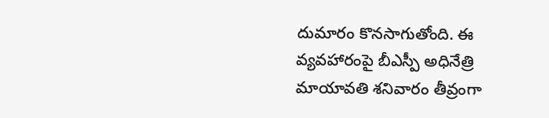దుమారం కొనసాగుతోంది. ఈ వ్యవహారంపై బీఎస్పీ అధినేత్రి మాయావతి శనివారం తీవ్రంగా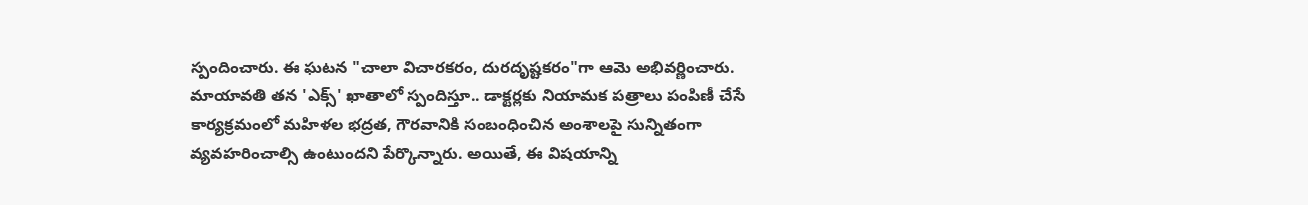స్పందించారు. ఈ ఘటన "చాలా విచారకరం, దురదృష్టకరం"గా ఆమె అభివర్ణించారు.
మాయావతి తన 'ఎక్స్' ఖాతాలో స్పందిస్తూ.. డాక్టర్లకు నియామక పత్రాలు పంపిణీ చేసే కార్యక్రమంలో మహిళల భద్రత, గౌరవానికి సంబంధించిన అంశాలపై సున్నితంగా వ్యవహరించాల్సి ఉంటుందని పేర్కొన్నారు. అయితే, ఈ విషయాన్ని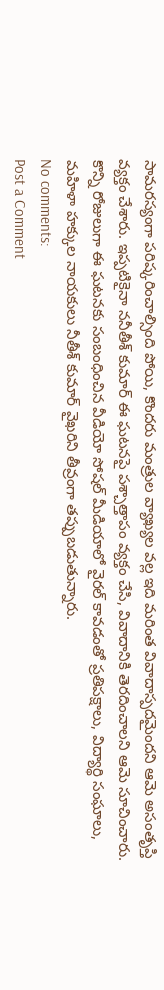సామరస్యంగా పరిష్కరించాల్సింది పోయి, కొందరు మంత్రుల వ్యాఖ్యల వల్ల ఇది మరింత వివాదాస్పదమైందని ఆమె అసంతృప్తి వ్యక్తం చేశారు. ఇప్పటికైనా ననీతీశ్ కుమార్ ఈ ఘటనపై పశ్చాత్తాపం వ్యక్తం చేసి, వివాదానికి తెరదించాలని ఆమె సూచించారు. కొన్ని రోజులుగా ఈ ఘటనకు సంబంధించిన వీడియో సోషల్ మీడియాలో వైరల్ కావడంతో ప్రతిపక్షాలు, విద్యార్థి సంఘాలు, మహిళా హక్కుల నాయకులు నీతీశ్ కుమార్ వైఖరిని తీవ్రంగా తప్పుబడుతున్నారు.
No comments:
Post a Comment